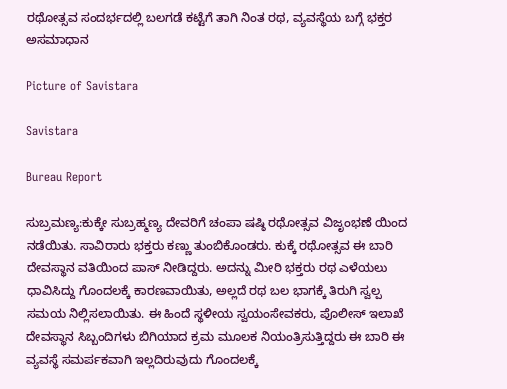ರಥೋತ್ಸವ ಸಂದರ್ಭದಲ್ಲಿ ಬಲಗಡೆ ಕಟ್ಟೆಗೆ ತಾಗಿ ನಿಂತ ರಥ, ವ್ಯವಸ್ಥೆಯ ಬಗ್ಗೆ ಭಕ್ತರ ಅಸಮಾಧಾನ

Picture of Savistara

Savistara

Bureau Report

ಸುಬ್ರಮಣ್ಯ:ಕುಕ್ಕೇ ಸುಬ್ರಹ್ಮಣ್ಯ ದೇವರಿಗೆ ಚಂಪಾ ಷಷ್ಠಿ ರಥೋತ್ಸವ ವಿಜೃಂಭಣೆ ಯಿಂದ ನಡೆಯಿತು. ಸಾವಿರಾರು ಭಕ್ತರು ಕಣ್ಣು ತುಂಬಿಕೊಂಡರು. ಕುಕ್ಕೆ ರಥೋತ್ಸವ ಈ ಬಾರಿ ದೇವಸ್ಥಾನ ವತಿಯಿಂದ ಪಾಸ್ ನೀಡಿದ್ದರು. ಅದನ್ನು ಮೀರಿ ಭಕ್ತರು ರಥ ಎಳೆಯಲು ಧಾವಿಸಿದ್ದು ಗೊಂದಲಕ್ಕೆ ಕಾರಣವಾಯಿತು, ಅಲ್ಲದೆ ರಥ ಬಲ ಭಾಗಕ್ಕೆ ತಿರುಗಿ ಸ್ವಲ್ಪ ಸಮಯ ನಿಲ್ಲಿಸಲಾಯಿತು. ಈ ಹಿಂದೆ ಸ್ಥಳೀಯ ಸ್ವಯಂಸೇವಕರು, ಪೊಲೀಸ್ ಇಲಾಖೆ ದೇವಸ್ಥಾನ ಸಿಬ್ಬಂದಿಗಳು ಬಿಗಿಯಾದ ಕ್ರಮ ಮೂಲಕ ನಿಯಂತ್ರಿಸುತ್ತಿದ್ದರು ಈ ಬಾರಿ ಈ ವ್ಯವಸ್ಥೆ ಸಮರ್ಪಕವಾಗಿ ಇಲ್ಲದಿರುವುದು ಗೊಂದಲಕ್ಕೆ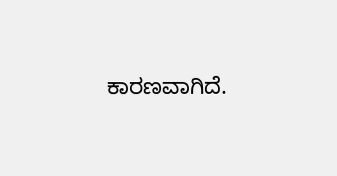ಕಾರಣವಾಗಿದೆ.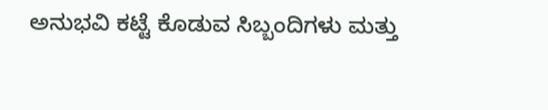ಅನುಭವಿ ಕಟ್ಟೆ ಕೊಡುವ ಸಿಬ್ಬಂದಿಗಳು ಮತ್ತು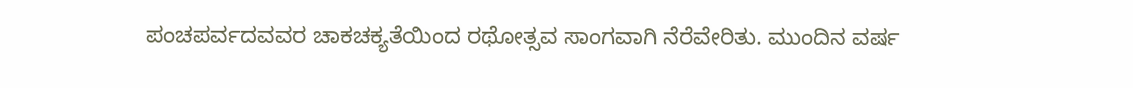ಪಂಚಪರ್ವದವವರ ಚಾಕಚಕ್ಯತೆಯಿಂದ ರಥೋತ್ಸವ ಸಾಂಗವಾಗಿ ನೆರೆವೇರಿತು. ಮುಂದಿನ ವರ್ಷ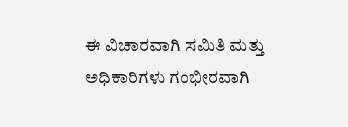ಈ ವಿಚಾರವಾಗಿ ಸಮಿತಿ ಮತ್ತು ಅಧಿಕಾರಿಗಳು ಗಂಭೀರವಾಗಿ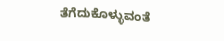ತೆಗೆದುಕೊಳ್ಳುವಂತೆ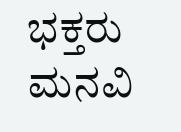ಭಕ್ತರು ಮನವಿ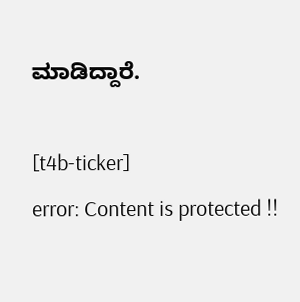ಮಾಡಿದ್ದಾರೆ.

[t4b-ticker]
error: Content is protected !!